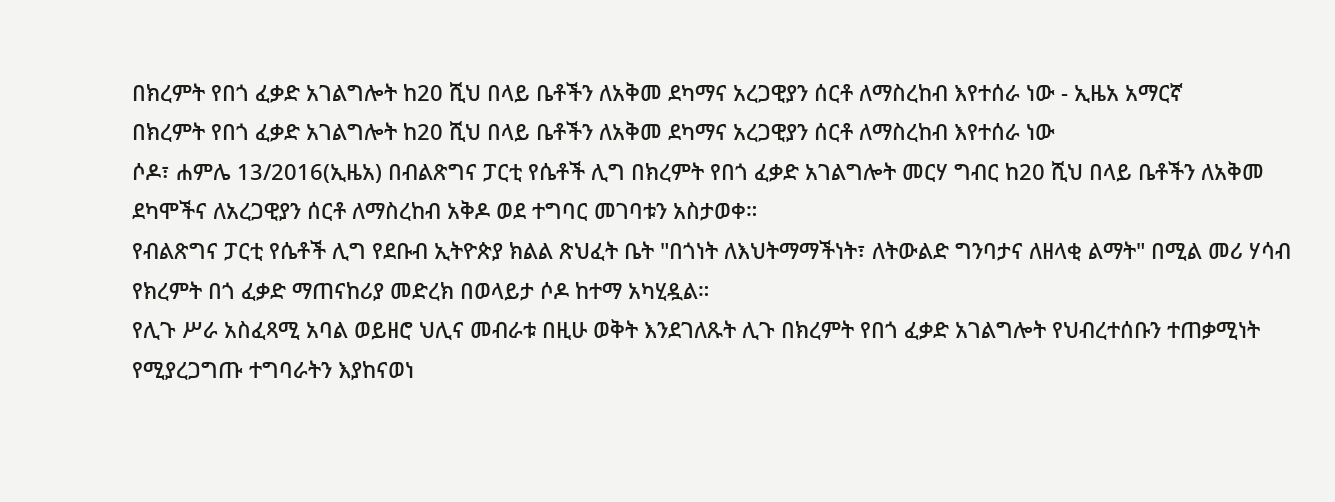በክረምት የበጎ ፈቃድ አገልግሎት ከ20 ሺህ በላይ ቤቶችን ለአቅመ ደካማና አረጋዊያን ሰርቶ ለማስረከብ እየተሰራ ነው - ኢዜአ አማርኛ
በክረምት የበጎ ፈቃድ አገልግሎት ከ20 ሺህ በላይ ቤቶችን ለአቅመ ደካማና አረጋዊያን ሰርቶ ለማስረከብ እየተሰራ ነው
ሶዶ፣ ሐምሌ 13/2016(ኢዜአ) በብልጽግና ፓርቲ የሴቶች ሊግ በክረምት የበጎ ፈቃድ አገልግሎት መርሃ ግብር ከ20 ሺህ በላይ ቤቶችን ለአቅመ ደካሞችና ለአረጋዊያን ሰርቶ ለማስረከብ አቅዶ ወደ ተግባር መገባቱን አስታወቀ።
የብልጽግና ፓርቲ የሴቶች ሊግ የደቡብ ኢትዮጵያ ክልል ጽህፈት ቤት "በጎነት ለእህትማማችነት፣ ለትውልድ ግንባታና ለዘላቂ ልማት" በሚል መሪ ሃሳብ የክረምት በጎ ፈቃድ ማጠናከሪያ መድረክ በወላይታ ሶዶ ከተማ አካሂዷል።
የሊጉ ሥራ አስፈጻሚ አባል ወይዘሮ ህሊና መብራቱ በዚሁ ወቅት እንደገለጹት ሊጉ በክረምት የበጎ ፈቃድ አገልግሎት የህብረተሰቡን ተጠቃሚነት የሚያረጋግጡ ተግባራትን እያከናወነ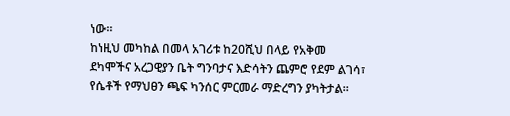ነው።
ከነዚህ መካከል በመላ አገሪቱ ከ20ሺህ በላይ የአቅመ ደካሞችና አረጋዊያን ቤት ግንባታና እድሳትን ጨምሮ የደም ልገሳ፣ የሴቶች የማህፀን ጫፍ ካንሰር ምርመራ ማድረግን ያካትታል።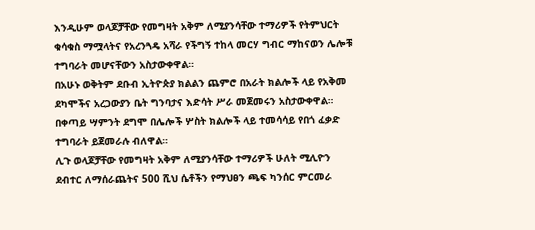እንዲሁም ወላጆቻቸው የመግዛት አቅም ለሚያንሳቸው ተማሪዎች የትምህርት ቁሳቁስ ማሟላትና የአረንጓዴ አሻራ የችግኝ ተከላ መርሃ ግብር ማከናወን ሌሎቹ ተግባራት መሆናቸውን አስታውቀዋል።
በአሁኑ ወቅትም ደቡብ ኢትዮጵያ ክልልን ጨምሮ በአራት ክልሎች ላይ የአቅመ ደካሞችና አረጋውያን ቤት ግንባታና እድሳት ሥራ መጀመሩን አስታውቀዋል።
በቀጣይ ሣምንት ደግሞ በሌሎች ሦስት ክልሎች ላይ ተመሳሳይ የበጎ ፈቃድ ተግባራት ይጀመራሉ ብለዋል።
ሊጉ ወላጆቻቸው የመግዛት አቅም ለሚያንሳቸው ተማሪዎች ሁለት ሚሊዮን ደብተር ለማሰራጨትና 500 ሺህ ሴቶችን የማህፀን ጫፍ ካንሰር ምርመራ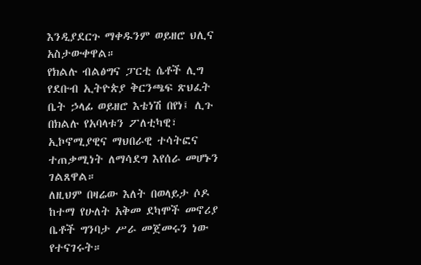እንዲያደርጉ ማቀዱንም ወይዘሮ ህሊና አስታውቀዋል።
የክልሉ ብልፅግና ፓርቲ ሴቶች ሊግ የደቡብ ኢትዮጵያ ቅርንጫፍ ጽህፈት ቤት ኃላፊ ወይዘሮ እቴነሽ በየነ፤ ሊጉ በክልሉ የአባላቱን ፖለቲካዊ፣ ኢኮኖሚያዊና ማህበራዊ ተሳትፎና ተጠቃሚነት ለማሳደግ እየሰራ መሆኑን ገልጸዋል።
ለዚህም በዛሬው እለት በወላይታ ሶዶ ከተማ የሁለት አቅመ ደካሞች መኖሪያ ቤቶች ግንባታ ሥራ መጀመሩን ነው የተናገሩት።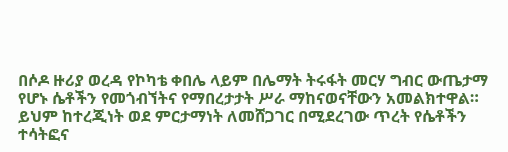በሶዶ ዙሪያ ወረዳ የኮካቴ ቀበሌ ላይም በሌማት ትሩፋት መርሃ ግብር ውጤታማ የሆኑ ሴቶችን የመጎብኘትና የማበረታታት ሥራ ማከናወናቸውን አመልክተዋል።
ይህም ከተረጂነት ወደ ምርታማነት ለመሸጋገር በሚደረገው ጥረት የሴቶችን ተሳትፎና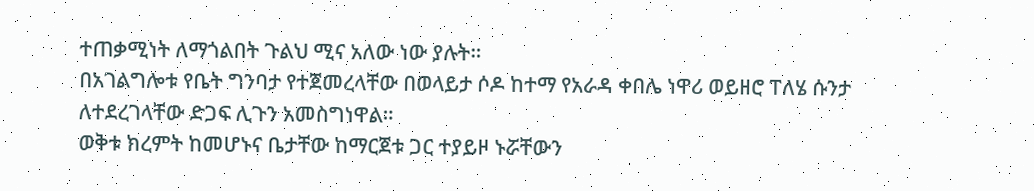ተጠቃሚነት ለማጎልበት ጉልህ ሚና አለው ነው ያሉት።
በአገልግሎቱ የቤት ግንባታ የተጀመረላቸው በወላይታ ሶዶ ከተማ የአራዳ ቀበሌ ነዋሪ ወይዘሮ ፐለሄ ሱንታ ለተደረገላቸው ድጋፍ ሊጉን አመስግነዋል።
ወቅቱ ክረምት ከመሆኑና ቤታቸው ከማርጀቱ ጋር ተያይዞ ኑሯቸውን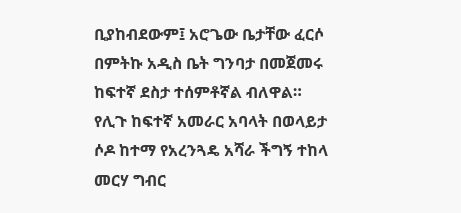ቢያከብደውም፤ አሮጌው ቤታቸው ፈርሶ በምትኩ አዲስ ቤት ግንባታ በመጀመሩ ከፍተኛ ደስታ ተሰምቶኛል ብለዋል።
የሊጉ ከፍተኛ አመራር አባላት በወላይታ ሶዶ ከተማ የአረንጓዴ አሻራ ችግኝ ተከላ መርሃ ግብር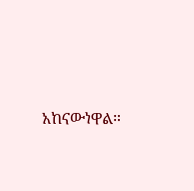አከናውነዋል።